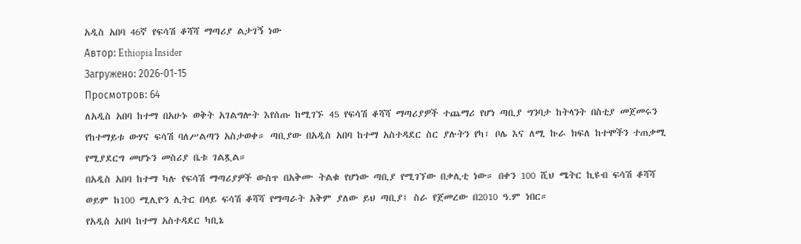አዲስ አበባ 46ኛ የፍሳሽ ቆሻሻ ማጣሪያ ልታገኝ ነው
Автор: Ethiopia Insider
Загружено: 2026-01-15
Просмотров: 64
ለአዲስ አበባ ከተማ በአሁኑ ወቅት አገልግሎት እየሰጡ ከሚገኙ 45 የፍሳሽ ቆሻሻ ማጣሪያዎች ተጨማሪ የሆነ ጣቢያ ግንባታ ከትላንት በስቲያ መጀመሩን የከተማይቱ ውሃና ፍሳሽ ባለሥልጣን አስታወቀ። ጣቢያው በአዲስ አበባ ከተማ አስተዳደር ስር ያሉትን የካ፣ ቦሌ እና ለሚ ኩራ ክፍለ ከተሞችን ተጠቃሚ የሚያደርግ መሆኑን መስሪያ ቤቱ ገልጿል።
በአዲስ አበባ ከተማ ካሉ የፍሳሽ ማጣሪያዎች ውስጥ በአቅሙ ትልቁ የሆነው ጣቢያ የሚገኘው በቃሊቲ ነው። በቀን 100 ሺህ ሜትር ኪዩብ ፍሳሽ ቆሻሻ ወይም ከ100 ሚሊዮን ሊትር በላይ ፍሳሽ ቆሻሻ የማጣራት አቅም ያለው ይህ ጣቢያ፤ ስራ የጀመረው በ2010 ዓ.ም ነበር።
የአዲስ አበባ ከተማ አስተዳደር ካቢኔ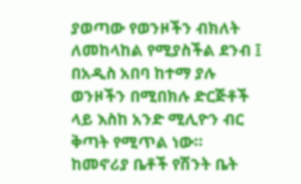ያወጣው የወንዞችን ብክለት ለመከላከል የሚያስችል ደንብ ፤ በአዲስ አበባ ከተማ ያሉ ወንዞችን በሚበክሉ ድርጅቶች ላይ እስከ አንድ ሚሊዮን ብር ቅጣት የሚጥል ነው። ከመኖሪያ ቤቶች የሽንት ቤት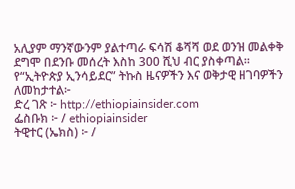አሊያም ማንኛውንም ያልተጣራ ፍሳሽ ቆሻሻ ወደ ወንዝ መልቀቅ ደግሞ በደንቡ መሰረት እስከ 300 ሺህ ብር ያስቀጣል።
የ“ኢትዮጵያ ኢንሳይደር” ትኩስ ዜናዎችን እና ወቅታዊ ዘገባዎችን ለመከታተል፦
ድረ ገጽ ፦ http://ethiopiainsider.com
ፌስቡክ ፦ / ethiopiainsider
ትዊተር (ኤክስ) ፦ /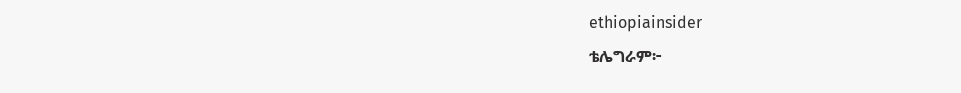ethiopiainsider
ቴሌግራም፦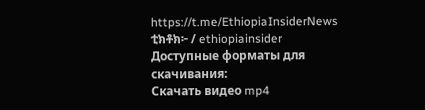https://t.me/EthiopiaInsiderNews
ቲክቶክ፦ / ethiopiainsider
Доступные форматы для скачивания:
Скачать видео mp4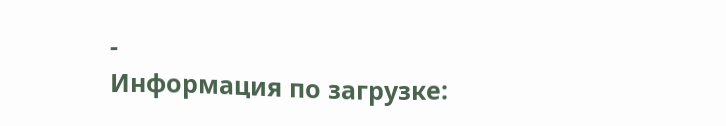-
Информация по загрузке: